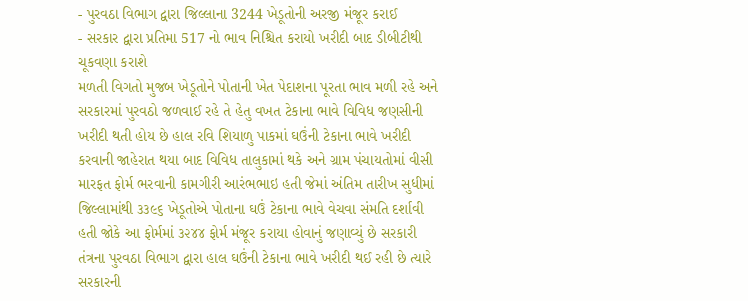- પુરવઠા વિભાગ દ્વારા જિલ્લાના 3244 ખેડૂતોની અરજી મંજૂર કરાઈ
- સરકાર દ્વારા પ્રતિમા 517 નો ભાવ નિશ્ચિત કરાયો ખરીદી બાદ ડીબીટીથી ચૂકવણા કરાશે
મળતી વિગતો મુજબ ખેડૂતોને પોતાની ખેત પેદાશના પૂરતા ભાવ મળી રહે અને સરકારમાં પુરવઠો જળવાઈ રહે તે હેતુ વખત ટેકાના ભાવે વિવિધ જણસીની ખરીદી થતી હોય છે હાલ રવિ શિયાળુ પાકમાં ઘઉંની ટેકાના ભાવે ખરીદી કરવાની જાહેરાત થયા બાદ વિવિધ તાલુકામાં થકે અને ગ્રામ પંચાયતોમાં વીસી મારફત ફોર્મ ભરવાની કામગીરી આરંભભાઇ હતી જેમાં અંતિમ તારીખ સુધીમાં જિલ્લામાંથી ૩૩૯૬ ખેડૂતોએ પોતાના ઘઉં ટેકાના ભાવે વેચવા સંમતિ દર્શાવી હતી જોકે આ ફોર્મમાં ૩૨૪૪ ફોર્મ મંજૂર કરાયા હોવાનું જણાવ્યું છે સરકારી તંત્રના પુરવઠા વિભાગ દ્વારા હાલ ઘઉંની ટેકાના ભાવે ખરીદી થઈ રહી છે ત્યારે સરકારની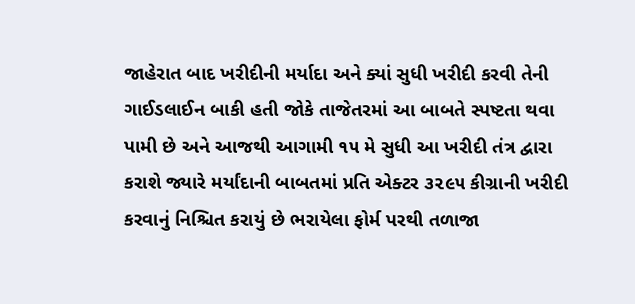જાહેરાત બાદ ખરીદીની મર્યાદા અને ક્યાં સુધી ખરીદી કરવી તેની ગાઈડલાઈન બાકી હતી જોકે તાજેતરમાં આ બાબતે સ્પષ્ટતા થવા પામી છે અને આજથી આગામી ૧૫ મે સુધી આ ખરીદી તંત્ર દ્વારા કરાશે જ્યારે મર્યાંદાની બાબતમાં પ્રતિ એક્ટર ૩૨૯૫ કીગ્રાની ખરીદી કરવાનું નિશ્ચિત કરાયું છે ભરાયેલા ફોર્મ પરથી તળાજા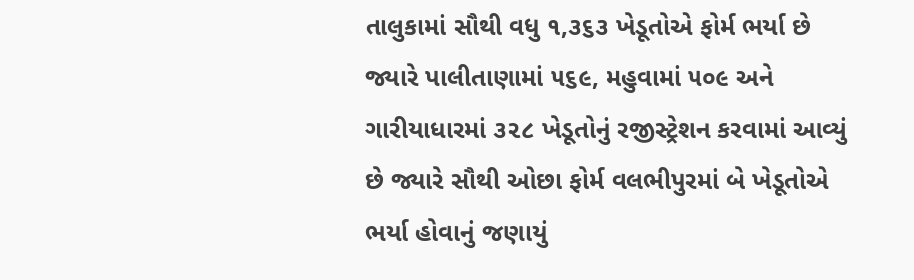તાલુકામાં સૌથી વધુ ૧,૩૬૩ ખેડૂતોએ ફોર્મ ભર્યા છે જ્યારે પાલીતાણામાં ૫૬૯, મહુવામાં ૫૦૯ અને ગારીયાધારમાં ૩૨૮ ખેડૂતોનું રજીસ્ટ્રેશન કરવામાં આવ્યું છે જ્યારે સૌથી ઓછા ફોર્મ વલભીપુરમાં બે ખેડૂતોએ ભર્યા હોવાનું જણાયું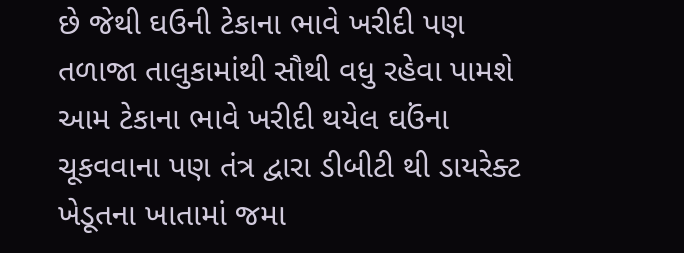છે જેથી ઘઉની ટેકાના ભાવે ખરીદી પણ તળાજા તાલુકામાંથી સૌથી વધુ રહેવા પામશે આમ ટેકાના ભાવે ખરીદી થયેલ ઘઉંના ચૂકવવાના પણ તંત્ર દ્વારા ડીબીટી થી ડાયરેક્ટ ખેડૂતના ખાતામાં જમા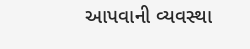આપવાની વ્યવસ્થા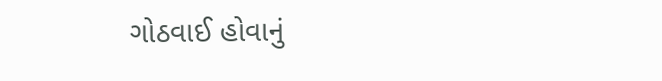ગોઠવાઈ હોવાનું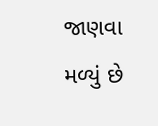જાણવા મળ્યું છે